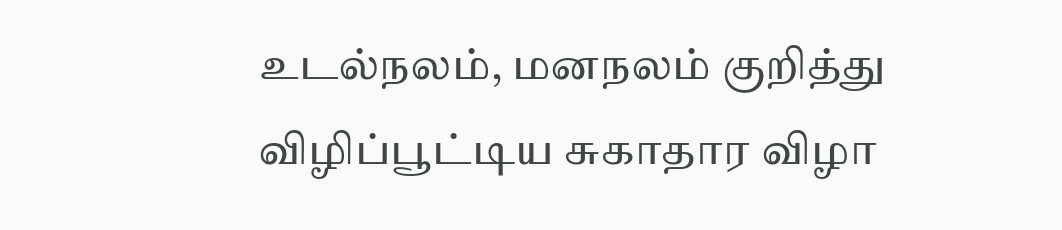உடல்நலம், மனநலம் குறித்து விழிப்பூட்டிய சுகாதார விழா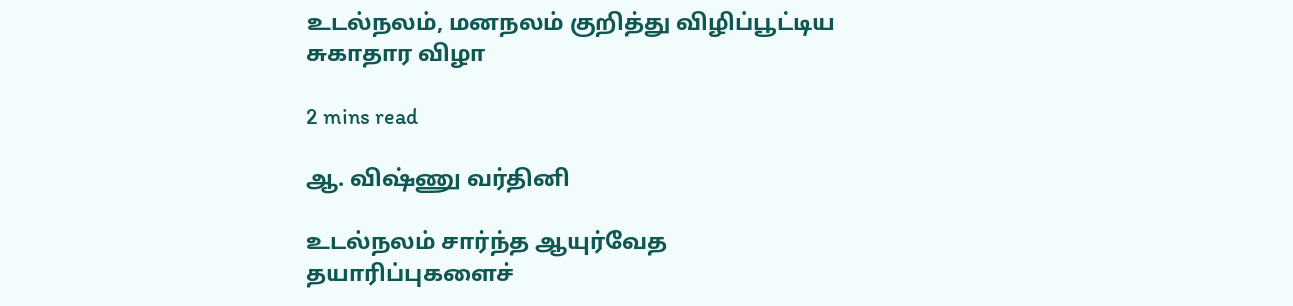உடல்நலம், மனநலம் குறித்து விழிப்பூட்டிய சுகாதார விழா

2 mins read

ஆ. விஷ்ணு வர்தினி

உடல்நலம் சார்ந்த ஆயுர்வேத தயாரிப்புகளைச்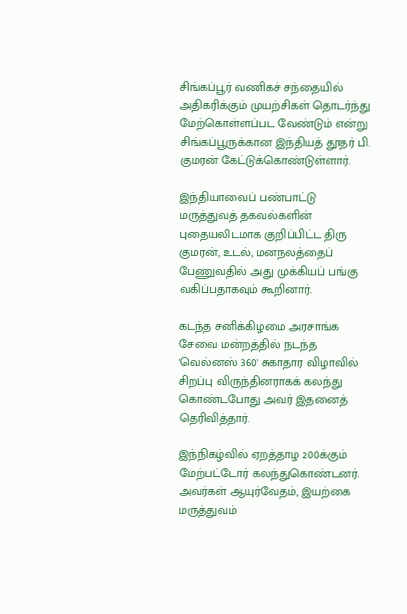சிங்கப்பூர் வணிகச் சந்தையில் அதிகரிக்கும் முயற்சிகள் தொடர்ந்து மேற்கொள்ளப்பட வேண்டும் என்று சிங்கப்பூருக்கான இந்தியத் தூதர் பி. குமரன் கேட்டுக்கொண்டுள்ளார்.

இந்தியாவைப் பண்பாட்டு மருத்துவத் தகவல்களின் புதையலிடமாக குறிப்பிட்ட திரு குமரன், உடல், மனநலத்தைப் பேணுவதில் அது முக்கியப் பங்கு வகிப்பதாகவும் கூறினார்.

கடந்த சனிக்கிழமை அரசாங்க சேவை மன்றத்தில் நடந்த 'வெல்னஸ் 360' சுகாதார விழாவில் சிறப்பு விருந்தினராகக் கலந்து கொண்டபோது அவர் இதனைத் தெரிவித்தார்.

இந்நிகழ்வில் ஏறத்தாழ 200க்கும் மேற்பட்டோர் கலந்துகொண்டனர். அவர்கள் ஆயுர்வேதம், இயற்கை மருத்துவம்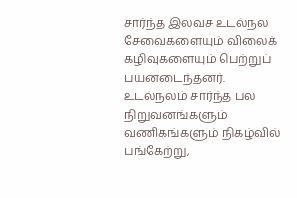சார்ந்த இலவச உடல்நல சேவைகளையும் விலைக் கழிவுகளையும் பெற்றுப் பயனடைந்தனர். உடல்நலம் சார்ந்த பல நிறுவனங்களும் வணிகங்களும் நிகழ்வில் பங்கேற்று,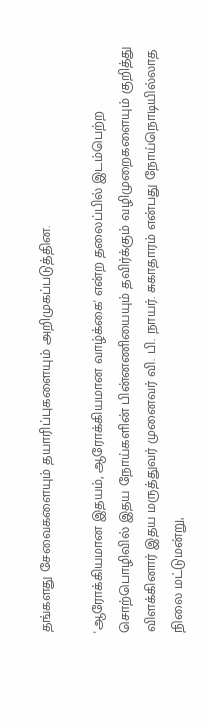தங்களது சேவைகளையும் தயாரிப்புகளையும் அறிமுகப்படுத்தின.

'ஆரோக்கியமான இதயம், ஆரோக்கியமான வாழ்க்கை' என்ற தலைப்பில் இடம்பெற்ற சொற்பொழிவில் இதய நோய்களின் பின்னணியையும் தவிர்க்கும் வழிமுறைகளையும் குறித்து விளக்கினார் இதய மருத்துவர் முனைவர் வி. பி. நாயர். சுகாதாரம் என்பது நோய்நொடியில்லாத நிலை மட்டுமன்று,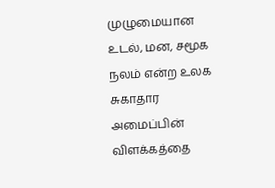முழுமையான உடல், மன, சமூக நலம் என்ற உலக சுகாதார அமைப்பின் விளக்கத்தை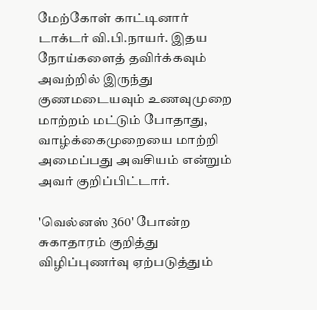மேற்கோள் காட்டினார் டாக்டர் வி.பி.நாயர். இதய நோய்களைத் தவிர்க்கவும் அவற்றில் இருந்து குணமடையவும் உணவுமுறை மாற்றம் மட்டும் போதாது, வாழ்க்கைமுறையை மாற்றி அமைப்பது அவசியம் என்றும் அவர் குறிப்பிட்டார்.

'வெல்னஸ் 360' போன்ற சுகாதாரம் குறித்து விழிப்புணர்வு ஏற்படுத்தும்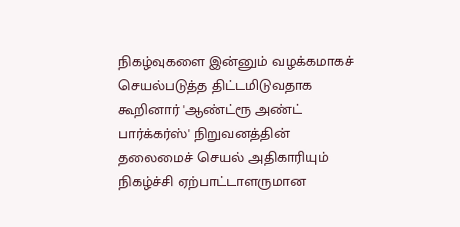நிகழ்வுகளை இன்னும் வழக்கமாகச் செயல்படுத்த திட்டமிடுவதாக கூறினார் 'ஆண்ட்ரூ அண்ட் பார்க்கர்ஸ்' நிறுவனத்தின் தலைமைச் செயல் அதிகாரியும் நிகழ்ச்சி ஏற்பாட்டாளருமான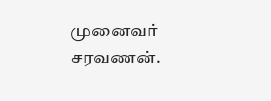முனைவர் சரவணன்.